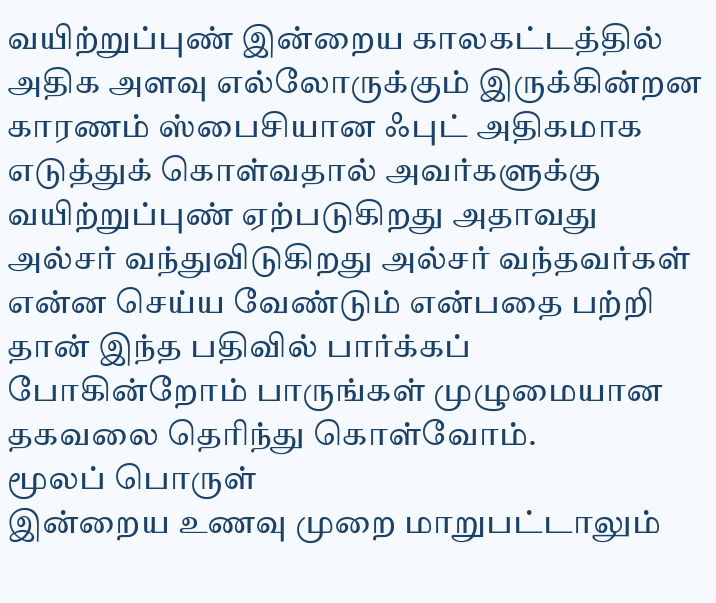வயிற்றுப்புண் இன்றைய காலகட்டத்தில் அதிக அளவு எல்லோருக்கும் இருக்கின்றன காரணம் ஸ்பைசியான ஃபுட் அதிகமாக எடுத்துக் கொள்வதால் அவர்களுக்கு வயிற்றுப்புண் ஏற்படுகிறது அதாவது அல்சர் வந்துவிடுகிறது அல்சர் வந்தவர்கள் என்ன செய்ய வேண்டும் என்பதை பற்றி தான் இந்த பதிவில் பார்க்கப் போகின்றோம் பாருங்கள் முழுமையான தகவலை தெரிந்து கொள்வோம்.
மூலப் பொருள்
இன்றைய உணவு முறை மாறுபட்டாலும்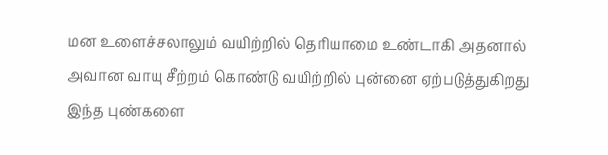மன உளைச்சலாலும் வயிற்றில் தெரியாமை உண்டாகி அதனால் அவான வாயு சீற்றம் கொண்டு வயிற்றில் புன்னை ஏற்படுத்துகிறது இந்த புண்களை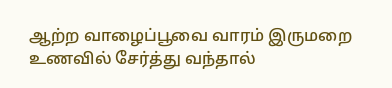ஆற்ற வாழைப்பூவை வாரம் இருமறை உணவில் சேர்த்து வந்தால்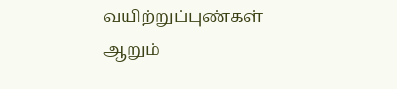வயிற்றுப்புண்கள் ஆறும்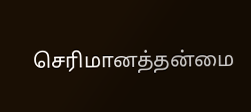செரிமானத்தன்மை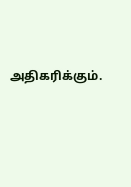அதிகரிக்கும்.